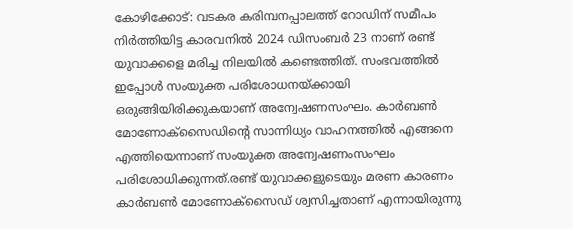കോഴിക്കോട്: വടകര കരിമ്പനപ്പാലത്ത് റോഡിന് സമീപം നിർത്തിയിട്ട കാരവനിൽ 2024 ഡിസംബർ 23 നാണ് രണ്ട് യുവാക്കളെ മരിച്ച നിലയിൽ കണ്ടെത്തിത്. സംഭവത്തിൽ ഇപ്പോൾ സംയുക്ത പരിശോധനയ്ക്കായി ഒരുങ്ങിയിരിക്കുകയാണ് അന്വേഷണസംഘം. കാര്‍ബണ്‍ മോണോക്സൈഡിന്റെ സാന്നിധ്യം വാഹനത്തിൽ എങ്ങനെ എത്തിയെന്നാണ് സംയുക്ത അന്വേഷണംസംഘം പരിശോധിക്കുന്നത്.രണ്ട് യുവാക്കളുടെയും മരണ കാരണം കാർബൺ മോണോക്സൈഡ് ശ്വസിച്ചതാണ് എന്നായിരുന്നു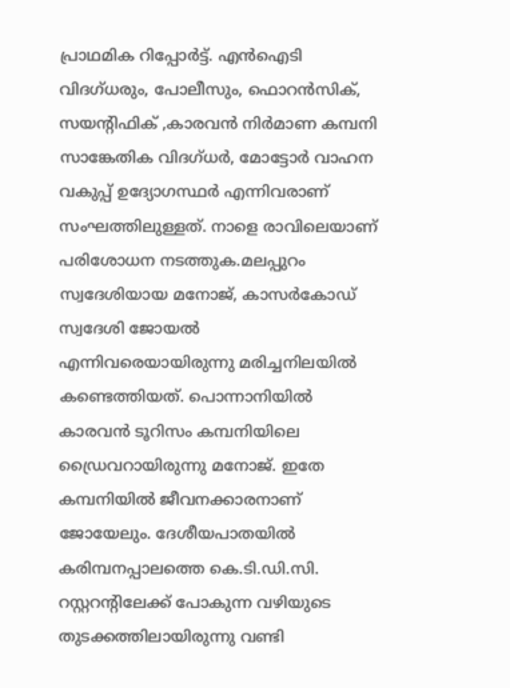പ്രാഥമിക റിപ്പോർട്ട്. എൻഐടി വിദഗ്‌ധരും, പോലീസും, ഫൊറൻസിക്, സയൻ്റിഫിക് ,കാരവൻ നിർമാണ കമ്പനി സാങ്കേതിക വിദഗ്ധർ, മോട്ടോർ വാഹന വകുപ്പ് ഉദ്യോഗസ്ഥർ എന്നിവരാണ് സംഘത്തിലുള്ളത്. നാളെ രാവിലെയാണ് പരിശോധന നടത്തുക.മലപ്പുറം സ്വദേശിയായ മനോജ്, കാസർകോഡ് സ്വദേശി ജോയൽ എന്നിവരെയായിരുന്നു മരിച്ചനിലയിൽ കണ്ടെത്തിയത്. പൊന്നാനിയില്‍ കാരവൻ ടൂറിസം കമ്പനിയിലെ ഡ്രൈവറായിരുന്നു മനോജ്. ഇതേ കമ്പനിയിൽ ജീവനക്കാരനാണ് ജോയേലും. ദേശീയപാതയില്‍ കരിമ്പനപ്പാലത്തെ കെ.ടി.ഡി.സി. റസ്റ്ററന്റിലേക്ക് പോകുന്ന വഴിയുടെ തുടക്കത്തിലായിരുന്നു വണ്ടി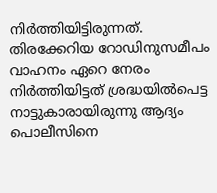നിര്‍ത്തിയിട്ടിരുന്നത്. തിരക്കേറിയ റോഡിനുസമീപം വാഹനം ഏറെ നേരം നിർത്തിയിട്ടത് ശ്രദ്ധയിൽപെട്ട നാട്ടുകാരായിരുന്നു ആദ്യം പൊലീസിനെ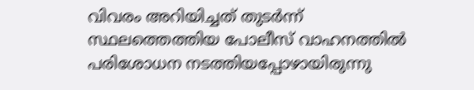വിവരം അറിയിച്ചത് തുടർന്ന് സ്ഥലത്തെത്തിയ പോലീസ് വാഹനത്തിൽ പരിശോധന നടത്തിയപ്പോഴായിരുന്നു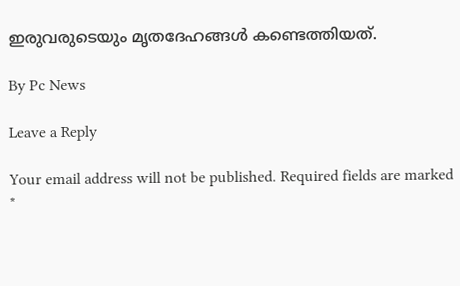ഇരുവരുടെയും മൃതദേഹങ്ങൾ കണ്ടെത്തിയത്.

By Pc News

Leave a Reply

Your email address will not be published. Required fields are marked *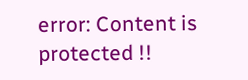error: Content is protected !!